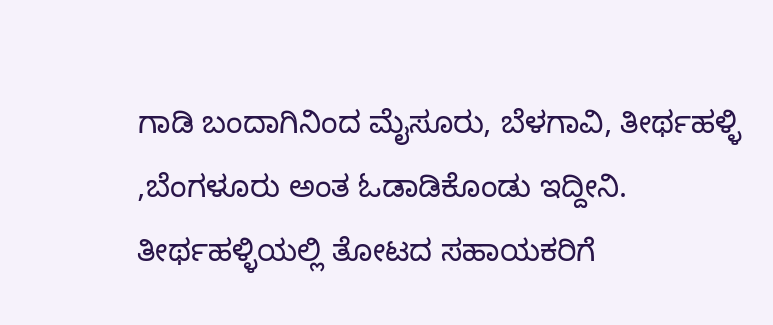ಗಾಡಿ ಬಂದಾಗಿನಿಂದ ಮೈಸೂರು, ಬೆಳಗಾವಿ, ತೀರ್ಥಹಳ್ಳಿ ,ಬೆಂಗಳೂರು ಅಂತ ಓಡಾಡಿಕೊಂಡು ಇದ್ದೀನಿ.
ತೀರ್ಥಹಳ್ಳಿಯಲ್ಲಿ ತೋಟದ ಸಹಾಯಕರಿಗೆ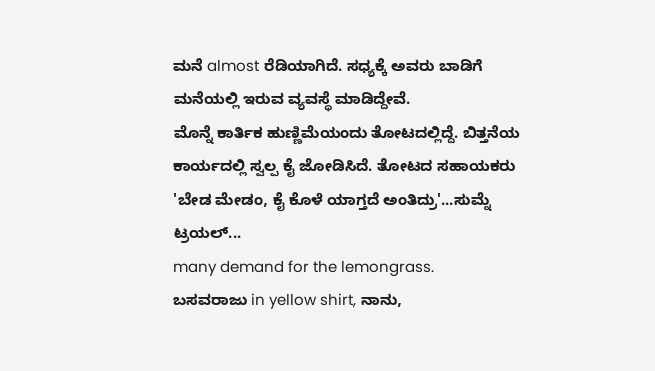ಮನೆ almost ರೆಡಿಯಾಗಿದೆ. ಸಧ್ಯಕ್ಕೆ ಅವರು ಬಾಡಿಗೆ ಮನೆಯಲ್ಲಿ ಇರುವ ವ್ಯವಸ್ಥೆ ಮಾಡಿದ್ದೇವೆ.
ಮೊನ್ನೆ ಕಾರ್ತಿಕ ಹುಣ್ಣಿಮೆಯಂದು ತೋಟದಲ್ಲಿದ್ದೆ. ಬಿತ್ತನೆಯ ಕಾರ್ಯದಲ್ಲಿ ಸ್ವಲ್ಪ ಕೈ ಜೋಡಿಸಿದೆ. ತೋಟದ ಸಹಾಯಕರು 'ಬೇಡ ಮೇಡಂ, ಕೈ ಕೊಳೆ ಯಾಗ್ತದೆ ಅಂತಿದ್ರು'...ಸುಮ್ನೆ ಟ್ರಯಲ್...
many demand for the lemongrass.
ಬಸವರಾಜು in yellow shirt, ನಾನು,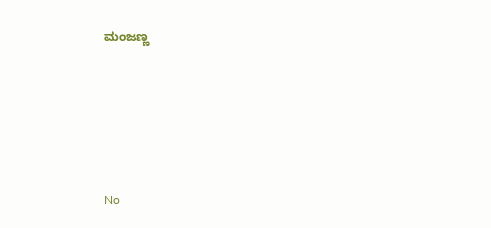ಮಂಜಣ್ಣ








No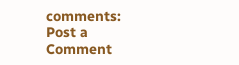comments:
Post a Comment